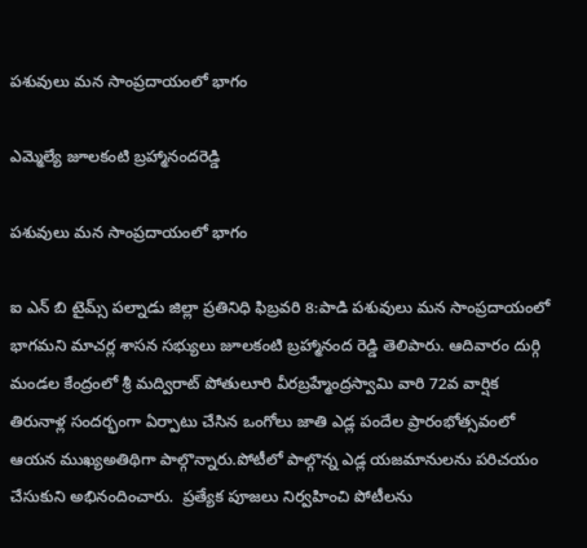పశువులు మన సాంప్రదాయంలో భాగం

ఎమ్మెల్యే జూలకంటి బ్రహ్మానందరెడ్డి

పశువులు మన సాంప్రదాయంలో భాగం

ఐ ఎన్ బి టైమ్స్ పల్నాడు జిల్లా ప్రతినిధి ఫిబ్రవరి 8:పాడి పశువులు మన సాంప్రదాయంలో భాగమని మాచర్ల శాసన సభ్యులు జూలకంటి బ్రహ్మానంద రెడ్డి తెలిపారు. ఆదివారం దుర్గి మండల కేంద్రంలో శ్రీ మద్విరాట్ పోతులూరి వీరబ్రహ్మేంద్రస్వామి వారి 72వ వార్షిక తిరునాళ్ల సందర్భంగా ఏర్పాటు చేసిన ఒంగోలు జాతి ఎడ్ల పందేల‌ ప్రారంభోత్సవంలో ఆయన ముఖ్యఅతిథిగా పాల్గొన్నారు.పోటీలో పాల్గొన్న ఎడ్ల యజమానులను పరిచయం చేసుకుని అభినందించారు.  ప్రత్యేక పూజలు నిర్వహించి పోటీలను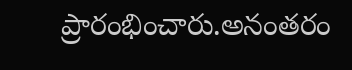ప్రారంభించారు.అనంతరం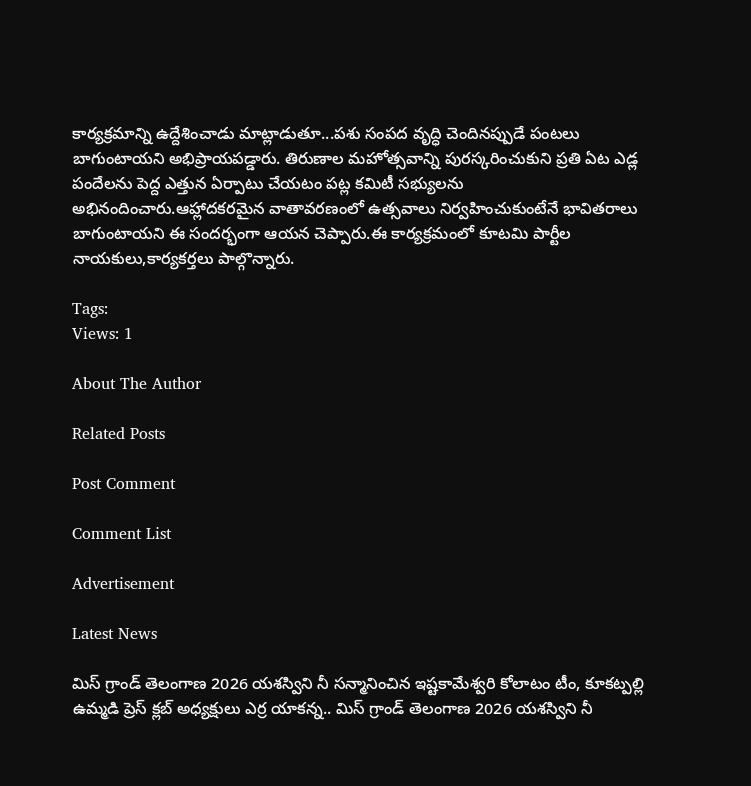కార్యక్రమాన్ని ఉద్దేశించాడు మాట్లాడుతూ...పశు సంపద వృద్ధి చెందినప్పుడే పంటలు బాగుంటాయని అభిప్రాయపడ్డారు. తిరుణాల మహోత్సవాన్ని పురస్కరించుకుని ప్రతి ఏట ఎడ్ల పందేలను పెద్ద ఎత్తున ఏర్పాటు చేయటం పట్ల కమిటీ సభ్యులను    అభినందించారు.ఆహ్లాదకరమైన వాతావరణంలో ఉత్సవాలు నిర్వహించుకుంటేనే భావితరాలు బాగుంటాయని ఈ సందర్భంగా ఆయన చెప్పారు.ఈ కార్యక్రమంలో కూటమి పార్టీల నాయకులు,కార్యకర్తలు పాల్గొన్నారు.

Tags:
Views: 1

About The Author

Related Posts

Post Comment

Comment List

Advertisement

Latest News

మిస్ గ్రాండ్ తెలంగాణ 2026 యశస్విని నీ సన్మానించిన ఇష్టకామేశ్వరి కోలాటం టీం, కూకట్పల్లి ఉమ్మడి ప్రెస్ క్లబ్ అధ్యక్షులు ఎర్ర యాకన్న.. మిస్ గ్రాండ్ తెలంగాణ 2026 యశస్విని నీ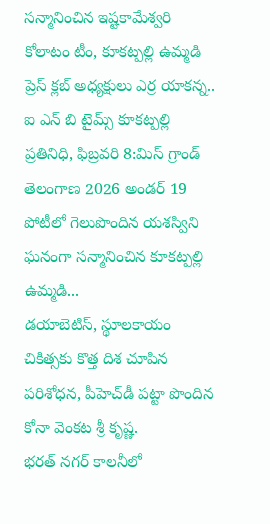సన్మానించిన ఇష్టకామేశ్వరి కోలాటం టీం, కూకట్పల్లి ఉమ్మడి ప్రెస్ క్లబ్ అధ్యక్షులు ఎర్ర యాకన్న..
ఐ ఎన్ బి టైమ్స్ కూకట్పల్లి ప్రతినిధి, ఫిబ్రవరి 8:మిస్ గ్రాండ్ తెలంగాణ 2026 అండర్ 19 పోటీలో గెలుపొందిన యశస్విని ఘనంగా సన్మానించిన కూకట్పల్లి ఉమ్మడి...
డయాబెటిస్, స్థూలకాయం చికిత్సకు కొత్త దిశ చూపిన పరిశోధన, పీహెచ్‌డీ పట్టా పొందిన కోనా వెంకట శ్రీ కృష్ణ.
భరత్ నగర్ కాలనీలో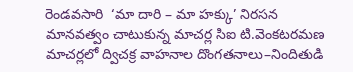రెండవసారి  ‘మా దారి – మా హక్కు’ నిరసన
మానవత్వం చాటుకున్న మాచర్ల సిఐ టి.వెంకటరమణ
మాచర్లలో ద్విచక్ర వాహనాల దొంగతనాలు–నిందితుడి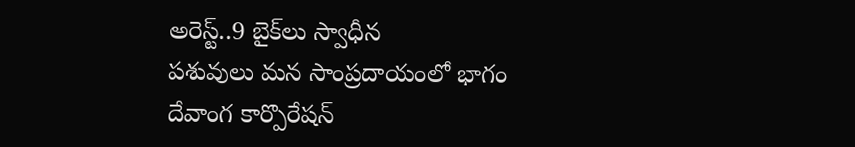అరెస్ట్..9 బైక్‌లు స్వాధీన
పశువులు మన సాంప్రదాయంలో భాగం
దేవాంగ కార్పొరేషన్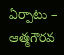ఏర్పాటు – ఆత్మగౌరవ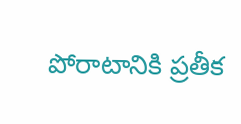పోరాటానికి ప్రతీక